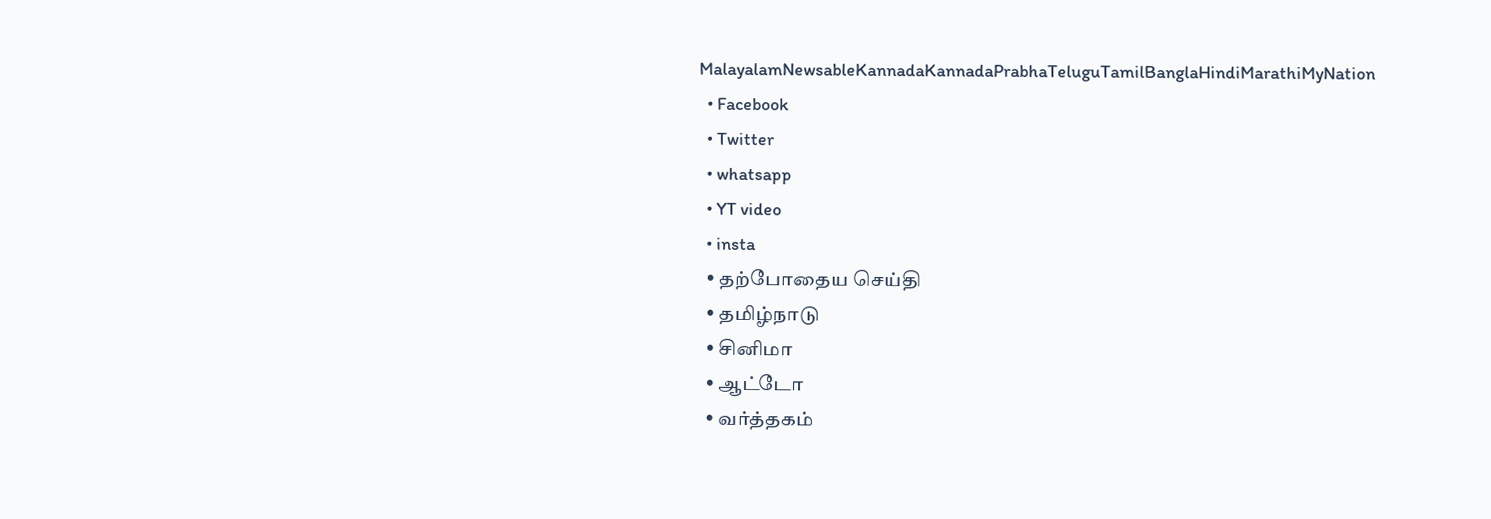MalayalamNewsableKannadaKannadaPrabhaTeluguTamilBanglaHindiMarathiMyNation
  • Facebook
  • Twitter
  • whatsapp
  • YT video
  • insta
  • தற்போதைய செய்தி
  • தமிழ்நாடு
  • சினிமா
  • ஆட்டோ
  • வர்த்தகம்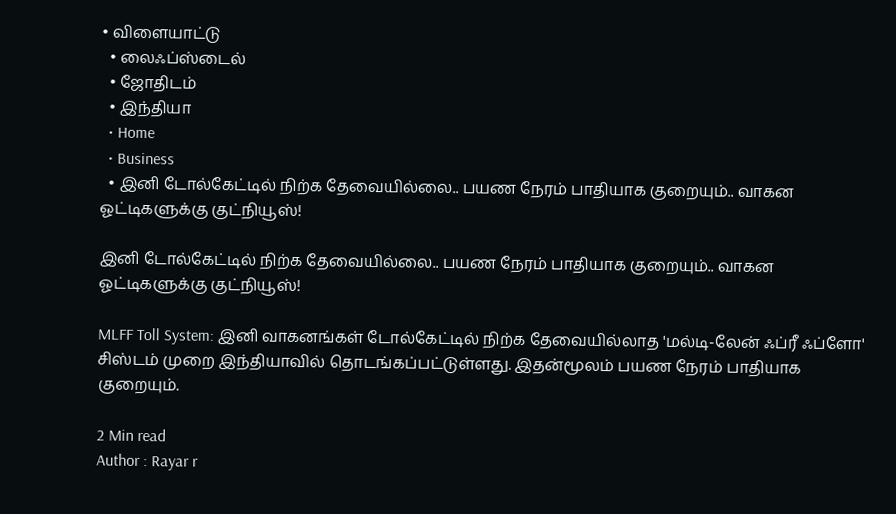• விளையாட்டு
  • லைஃப்ஸ்டைல்
  • ஜோதிடம்
  • இந்தியா
  • Home
  • Business
  • இனி டோல்கேட்டில் நிற்க தேவையில்லை.. பயண நேரம் பாதியாக குறையும்.. வாகன ஓட்டிகளுக்கு குட்நியூஸ்!

இனி டோல்கேட்டில் நிற்க தேவையில்லை.. பயண நேரம் பாதியாக குறையும்.. வாகன ஓட்டிகளுக்கு குட்நியூஸ்!

MLFF Toll System: இனி வாகனங்கள் டோல்கேட்டில் நிற்க தேவையில்லாத 'மல்டி-லேன் ஃப்ரீ ஃப்ளோ' சிஸ்டம் முறை இந்தியாவில் தொடங்கப்பட்டுள்ளது. இதன்மூலம் பயண நேரம் பாதியாக குறையும்.

2 Min read
Author : Rayar r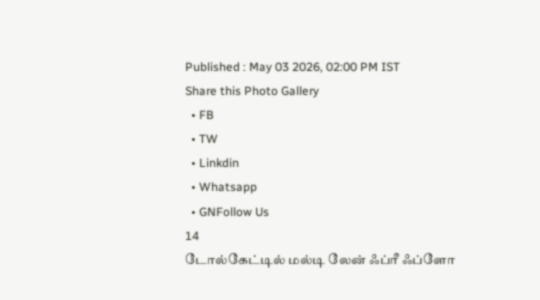Published : May 03 2026, 02:00 PM IST
Share this Photo Gallery
  • FB
  • TW
  • Linkdin
  • Whatsapp
  • GNFollow Us
14
டோல்கேட்டில் மல்டி லேன் ஃப்ரீ ஃப்ளோ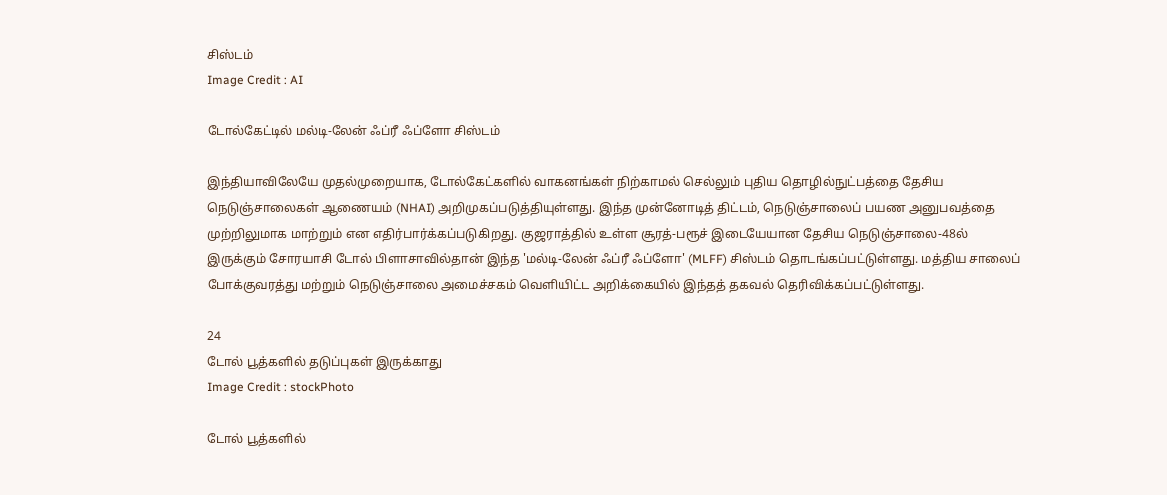சிஸ்டம்
Image Credit : AI

டோல்கேட்டில் மல்டி-லேன் ஃப்ரீ ஃப்ளோ சிஸ்டம்

இந்தியாவிலேயே முதல்முறையாக, டோல்கேட்களில் வாகனங்கள் நிற்காமல் செல்லும் புதிய தொழில்நுட்பத்தை தேசிய நெடுஞ்சாலைகள் ஆணையம் (NHAI) அறிமுகப்படுத்தியுள்ளது. இந்த முன்னோடித் திட்டம், நெடுஞ்சாலைப் பயண அனுபவத்தை முற்றிலுமாக மாற்றும் என எதிர்பார்க்கப்படுகிறது. குஜராத்தில் உள்ள சூரத்-பரூச் இடையேயான தேசிய நெடுஞ்சாலை-48ல் இருக்கும் சோரயாசி டோல் பிளாசாவில்தான் இந்த 'மல்டி-லேன் ஃப்ரீ ஃப்ளோ' (MLFF) சிஸ்டம் தொடங்கப்பட்டுள்ளது. மத்திய சாலைப் போக்குவரத்து மற்றும் நெடுஞ்சாலை அமைச்சகம் வெளியிட்ட அறிக்கையில் இந்தத் தகவல் தெரிவிக்கப்பட்டுள்ளது.

24
டோல் பூத்களில் தடுப்புகள் இருக்காது
Image Credit : stockPhoto

டோல் பூத்களில்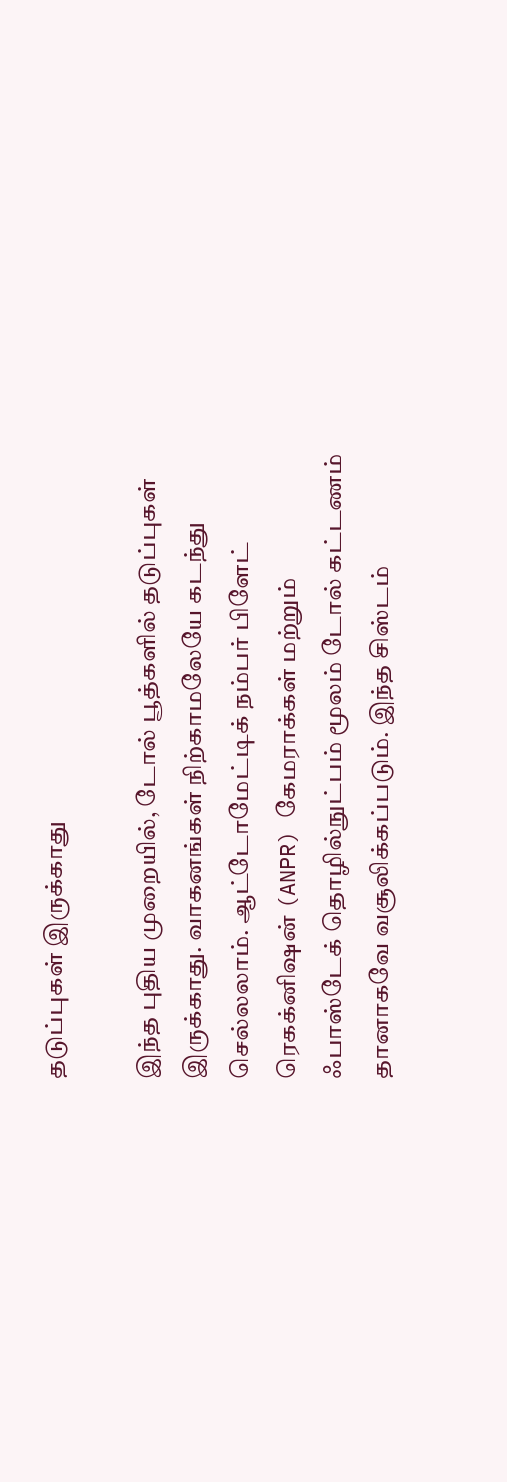தடுப்புகள் இருக்காது

இந்த புதிய முறையில், டோல் பூத்களில் தடுப்புகள் இருக்காது. வாகனங்கள் நிற்காமலேயே கடந்து செல்லலாம். ஆட்டோமேட்டிக் நம்பர் பிளேட் ரெகக்னிஷன் (ANPR) கேமராக்கள் மற்றும் ஃபாஸ்டேக் தொழில்நுட்பம் மூலம் டோல் கட்டணம் தானாகவே வசூலிக்கப்படும். இந்த சிஸ்டம்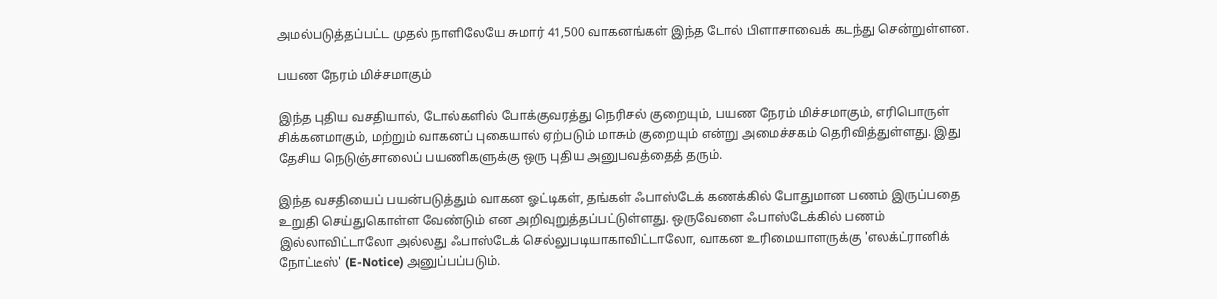அமல்படுத்தப்பட்ட முதல் நாளிலேயே சுமார் 41,500 வாகனங்கள் இந்த டோல் பிளாசாவைக் கடந்து சென்றுள்ளன.

பயண நேரம் மிச்சமாகும்

இந்த புதிய வசதியால், டோல்களில் போக்குவரத்து நெரிசல் குறையும், பயண நேரம் மிச்சமாகும், எரிபொருள் சிக்கனமாகும், மற்றும் வாகனப் புகையால் ஏற்படும் மாசும் குறையும் என்று அமைச்சகம் தெரிவித்துள்ளது. இது தேசிய நெடுஞ்சாலைப் பயணிகளுக்கு ஒரு புதிய அனுபவத்தைத் தரும்.

இந்த வசதியைப் பயன்படுத்தும் வாகன ஓட்டிகள், தங்கள் ஃபாஸ்டேக் கணக்கில் போதுமான பணம் இருப்பதை உறுதி செய்துகொள்ள வேண்டும் என அறிவுறுத்தப்பட்டுள்ளது. ஒருவேளை ஃபாஸ்டேக்கில் பணம் இல்லாவிட்டாலோ அல்லது ஃபாஸ்டேக் செல்லுபடியாகாவிட்டாலோ, வாகன உரிமையாளருக்கு 'எலக்ட்ரானிக் நோட்டீஸ்' (E-Notice) அனுப்பப்படும்.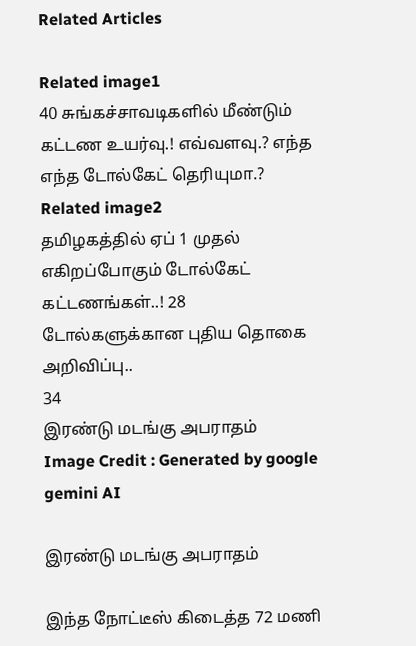Related Articles

Related image1
40 சுங்கச்சாவடிகளில் மீண்டும் கட்டண உயர்வு.! எவ்வளவு.? எந்த எந்த டோல்கேட் தெரியுமா.?
Related image2
தமிழகத்தில் ஏப் 1 முதல் எகிறப்போகும் டோல்கேட் கட்டணங்கள்..! 28 டோல்களுக்கான புதிய தொகை அறிவிப்பு..
34
இரண்டு மடங்கு அபராதம்
Image Credit : Generated by google gemini AI

இரண்டு மடங்கு அபராதம்

இந்த நோட்டீஸ் கிடைத்த 72 மணி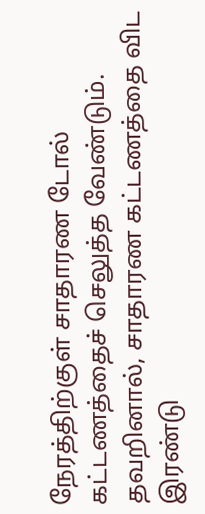நேரத்திற்குள் சாதாரண டோல் கட்டணத்தைச் செலுத்த வேண்டும். தவறினால், சாதாரண கட்டணத்தை விட இரண்டு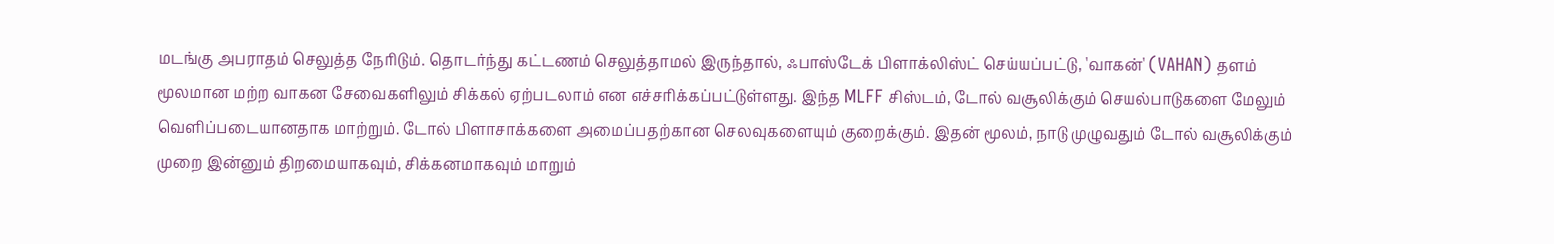மடங்கு அபராதம் செலுத்த நேரிடும். தொடர்ந்து கட்டணம் செலுத்தாமல் இருந்தால், ஃபாஸ்டேக் பிளாக்லிஸ்ட் செய்யப்பட்டு, 'வாகன்' (VAHAN) தளம் மூலமான மற்ற வாகன சேவைகளிலும் சிக்கல் ஏற்படலாம் என எச்சரிக்கப்பட்டுள்ளது. இந்த MLFF சிஸ்டம், டோல் வசூலிக்கும் செயல்பாடுகளை மேலும் வெளிப்படையானதாக மாற்றும். டோல் பிளாசாக்களை அமைப்பதற்கான செலவுகளையும் குறைக்கும். இதன் மூலம், நாடு முழுவதும் டோல் வசூலிக்கும் முறை இன்னும் திறமையாகவும், சிக்கனமாகவும் மாறும்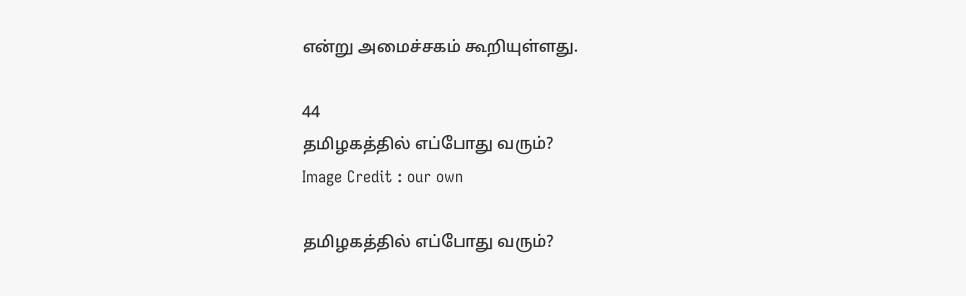என்று அமைச்சகம் கூறியுள்ளது.

44
தமிழகத்தில் எப்போது வரும்?
Image Credit : our own

தமிழகத்தில் எப்போது வரும்?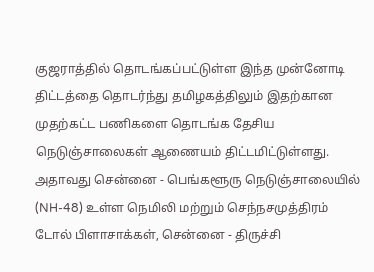குஜராத்தில் தொடங்கப்பட்டுள்ள இந்த முன்னோடி திட்டத்தை தொடர்ந்து தமிழகத்திலும் இதற்கான முதற்கட்ட பணிகளை தொடங்க தேசிய நெடுஞ்சாலைகள் ஆணையம் திட்டமிட்டுள்ளது. அதாவது சென்னை - பெங்களூரு நெடுஞ்சாலையில் (NH-48) உள்ள நெமிலி மற்றும் செந்நசமுத்திரம் டோல் பிளாசாக்கள், சென்னை - திருச்சி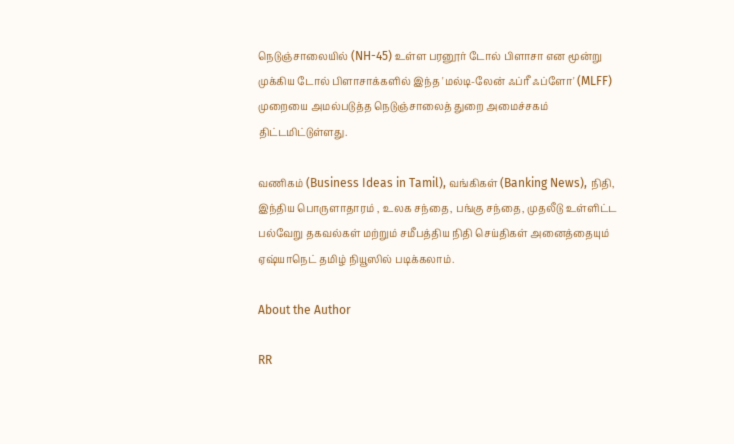நெடுஞ்சாலையில் (NH-45) உள்ள பரனூர் டோல் பிளாசா என மூன்று முக்கிய டோல் பிளாசாக்களில் இந்த 'மல்டி-லேன் ஃப்ரீ ஃப்ளோ' (MLFF) முறையை அமல்படுத்த நெடுஞ்சாலைத் துறை அமைச்சகம் திட்டமிட்டுள்ளது.

வணிகம் (Business Ideas in Tamil), வங்கிகள் (Banking News), நிதி, இந்திய பொருளாதாரம் , உலக சந்தை, பங்கு சந்தை, முதலீடு உள்ளிட்ட பல்வேறு தகவல்கள் மற்றும் சமீபத்திய நிதி செய்திகள் அனைத்தையும் ஏஷ்யாநெட் தமிழ் நியூஸில் படிக்கலாம்.

About the Author

RR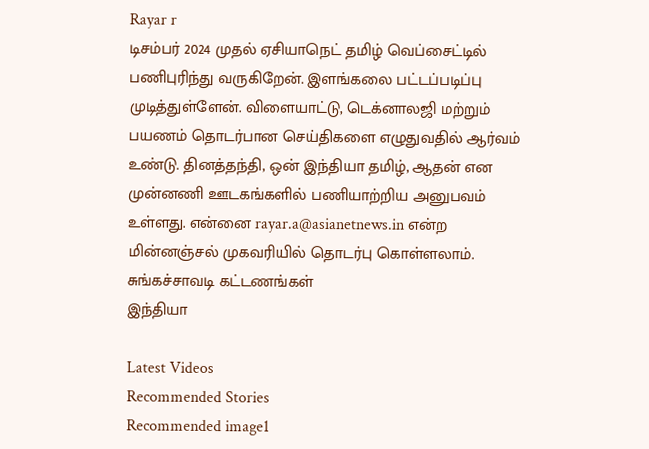Rayar r
டிசம்பர் 2024 முதல் ஏசியாநெட் தமிழ் வெப்சைட்டில் பணிபுரிந்து வருகிறேன். இளங்கலை பட்டப்படிப்பு முடித்துள்ளேன். விளையாட்டு, டெக்னாலஜி மற்றும் பயணம் தொடர்பான செய்திகளை எழுதுவதில் ஆர்வம் உண்டு. தினத்தந்தி, ஒன் இந்தியா தமிழ், ஆதன் என முன்னணி ஊடகங்களில் பணியாற்றிய அனுபவம் உள்ளது. என்னை rayar.a@asianetnews.in என்ற மின்னஞ்சல் முகவரியில் தொடர்பு கொள்ளலாம்.
சுங்கச்சாவடி கட்டணங்கள்
இந்தியா

Latest Videos
Recommended Stories
Recommended image1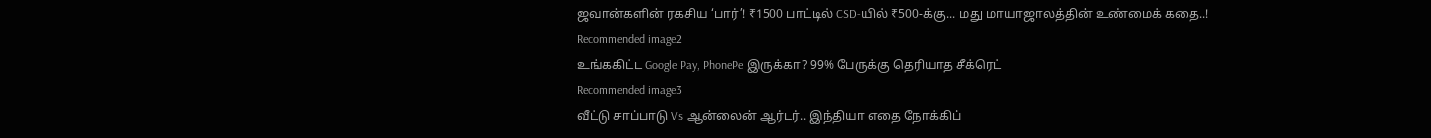ஜவான்களின் ரகசிய ‘பார்’! ₹1500 பாட்டில் CSD-யில் ₹500-க்கு... மது மாயாஜாலத்தின் உண்மைக் கதை..!
Recommended image2
உங்ககிட்ட Google Pay, PhonePe இருக்கா? 99% பேருக்கு தெரியாத சீக்ரெட்
Recommended image3
வீட்டு சாப்பாடு Vs ஆன்லைன் ஆர்டர்.. இந்தியா எதை நோக்கிப்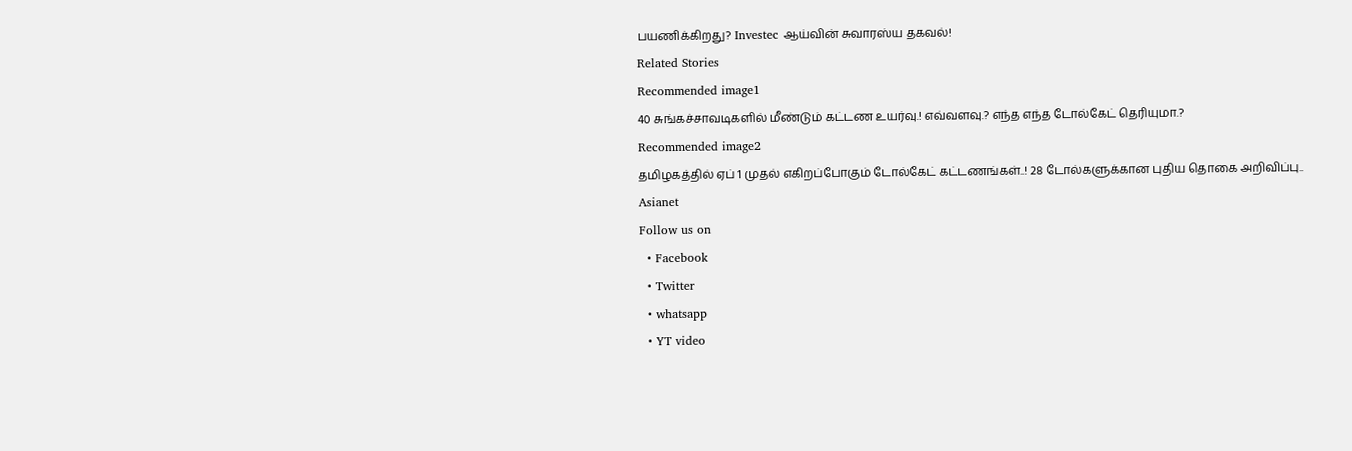பயணிக்கிறது? Investec ஆய்வின் சுவாரஸ்ய தகவல்!
Related Stories
Recommended image1
40 சுங்கச்சாவடிகளில் மீண்டும் கட்டண உயர்வு.! எவ்வளவு.? எந்த எந்த டோல்கேட் தெரியுமா.?
Recommended image2
தமிழகத்தில் ஏப் 1 முதல் எகிறப்போகும் டோல்கேட் கட்டணங்கள்..! 28 டோல்களுக்கான புதிய தொகை அறிவிப்பு..
Asianet
Follow us on
  • Facebook
  • Twitter
  • whatsapp
  • YT video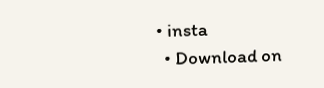• insta
  • Download on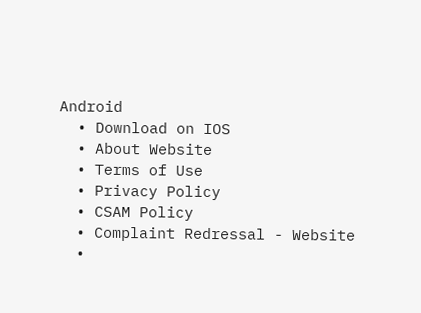Android
  • Download on IOS
  • About Website
  • Terms of Use
  • Privacy Policy
  • CSAM Policy
  • Complaint Redressal - Website
  •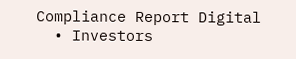Compliance Report Digital
  • Investors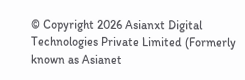© Copyright 2026 Asianxt Digital Technologies Private Limited (Formerly known as Asianet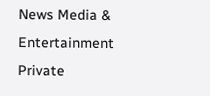News Media & Entertainment Private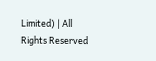Limited) | All Rights Reserved